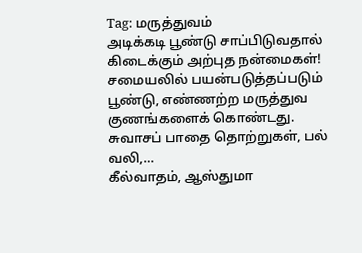Tag: மருத்துவம்
அடிக்கடி பூண்டு சாப்பிடுவதால் கிடைக்கும் அற்புத நன்மைகள்!
சமையலில் பயன்படுத்தப்படும் பூண்டு, எண்ணற்ற மருத்துவ குணங்களைக் கொண்டது. சுவாசப் பாதை தொற்றுகள், பல் வலி,…
கீல்வாதம், ஆஸ்துமா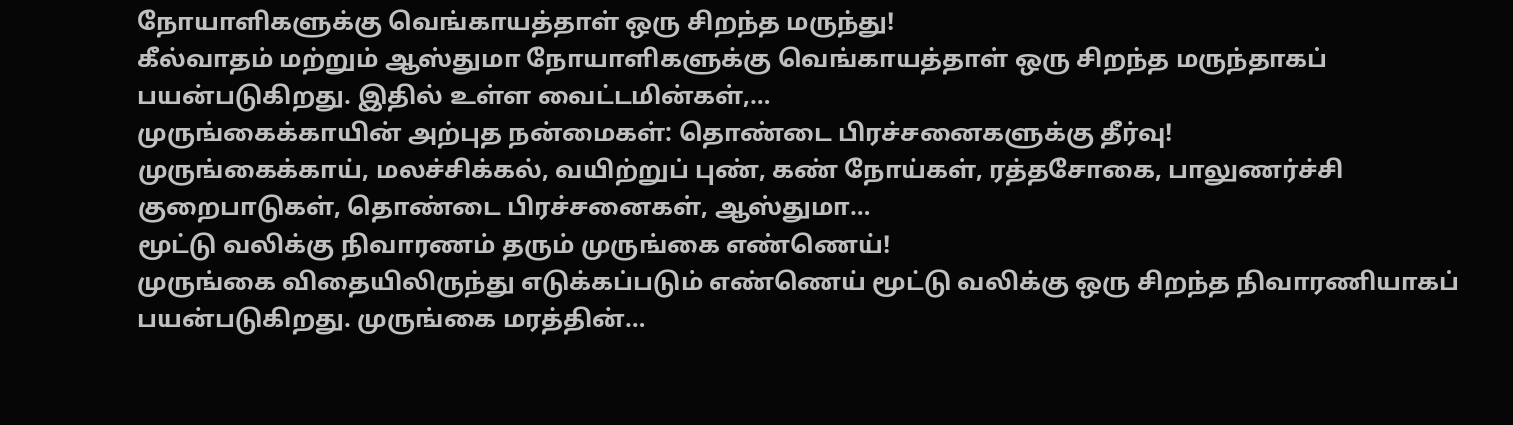நோயாளிகளுக்கு வெங்காயத்தாள் ஒரு சிறந்த மருந்து!
கீல்வாதம் மற்றும் ஆஸ்துமா நோயாளிகளுக்கு வெங்காயத்தாள் ஒரு சிறந்த மருந்தாகப் பயன்படுகிறது. இதில் உள்ள வைட்டமின்கள்,…
முருங்கைக்காயின் அற்புத நன்மைகள்: தொண்டை பிரச்சனைகளுக்கு தீர்வு!
முருங்கைக்காய், மலச்சிக்கல், வயிற்றுப் புண், கண் நோய்கள், ரத்தசோகை, பாலுணர்ச்சி குறைபாடுகள், தொண்டை பிரச்சனைகள், ஆஸ்துமா…
மூட்டு வலிக்கு நிவாரணம் தரும் முருங்கை எண்ணெய்!
முருங்கை விதையிலிருந்து எடுக்கப்படும் எண்ணெய் மூட்டு வலிக்கு ஒரு சிறந்த நிவாரணியாகப் பயன்படுகிறது. முருங்கை மரத்தின்…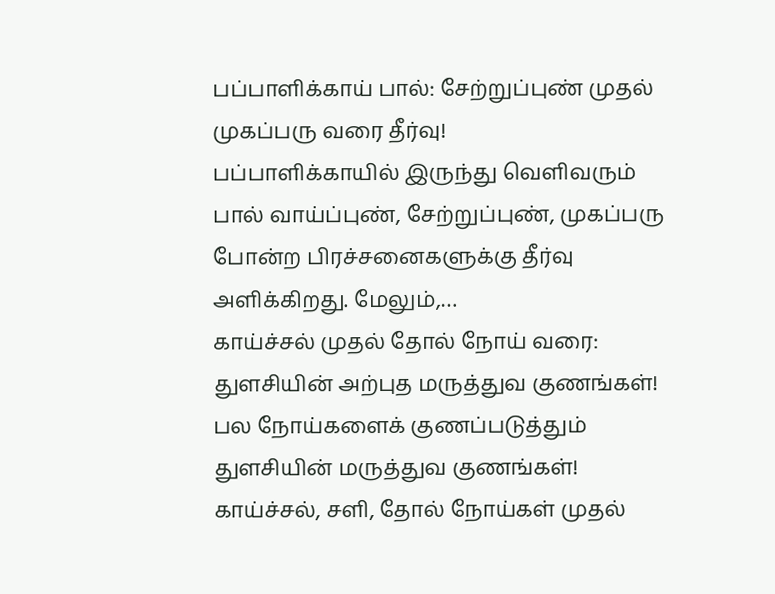பப்பாளிக்காய் பால்: சேற்றுப்புண் முதல் முகப்பரு வரை தீர்வு!
பப்பாளிக்காயில் இருந்து வெளிவரும் பால் வாய்ப்புண், சேற்றுப்புண், முகப்பரு போன்ற பிரச்சனைகளுக்கு தீர்வு அளிக்கிறது. மேலும்,…
காய்ச்சல் முதல் தோல் நோய் வரை: துளசியின் அற்புத மருத்துவ குணங்கள்!
பல நோய்களைக் குணப்படுத்தும் துளசியின் மருத்துவ குணங்கள்! காய்ச்சல், சளி, தோல் நோய்கள் முதல்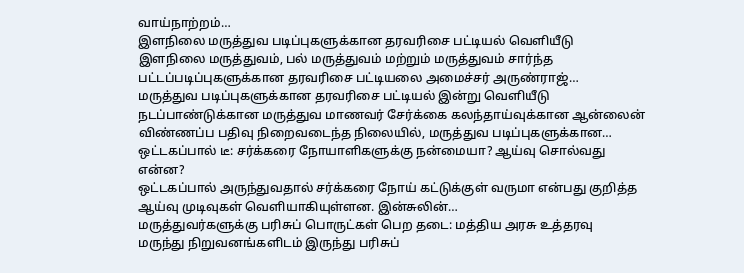வாய்நாற்றம்…
இளநிலை மருத்துவ படிப்புகளுக்கான தரவரிசை பட்டியல் வெளியீடு
இளநிலை மருத்துவம், பல் மருத்துவம் மற்றும் மருத்துவம் சார்ந்த பட்டப்படிப்புகளுக்கான தரவரிசை பட்டியலை அமைச்சர் அருண்ராஜ்…
மருத்துவ படிப்புகளுக்கான தரவரிசை பட்டியல் இன்று வெளியீடு
நடப்பாண்டுக்கான மருத்துவ மாணவர் சேர்க்கை கலந்தாய்வுக்கான ஆன்லைன் விண்ணப்ப பதிவு நிறைவடைந்த நிலையில், மருத்துவ படிப்புகளுக்கான…
ஒட்டகப்பால் டீ: சர்க்கரை நோயாளிகளுக்கு நன்மையா? ஆய்வு சொல்வது என்ன?
ஒட்டகப்பால் அருந்துவதால் சர்க்கரை நோய் கட்டுக்குள் வருமா என்பது குறித்த ஆய்வு முடிவுகள் வெளியாகியுள்ளன. இன்சுலின்…
மருத்துவர்களுக்கு பரிசுப் பொருட்கள் பெற தடை: மத்திய அரசு உத்தரவு
மருந்து நிறுவனங்களிடம் இருந்து பரிசுப்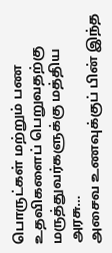பொருட்கள் மற்றும் பண உதவிகளைப் பெறுவதற்கு மருத்துவர்களுக்கு மத்திய அரசு…
அசைவ உணவுக்குப் பின் இந்த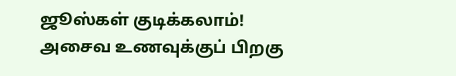ஜூஸ்கள் குடிக்கலாம்!
அசைவ உணவுக்குப் பிறகு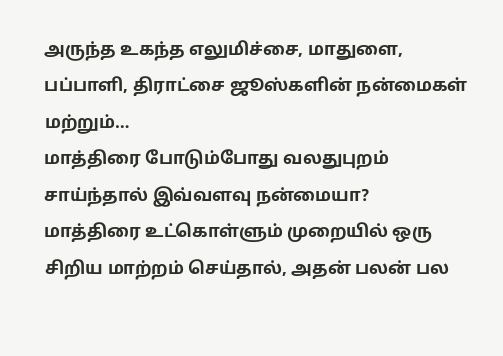அருந்த உகந்த எலுமிச்சை, மாதுளை, பப்பாளி, திராட்சை ஜூஸ்களின் நன்மைகள் மற்றும்…
மாத்திரை போடும்போது வலதுபுறம் சாய்ந்தால் இவ்வளவு நன்மையா?
மாத்திரை உட்கொள்ளும் முறையில் ஒரு சிறிய மாற்றம் செய்தால், அதன் பலன் பல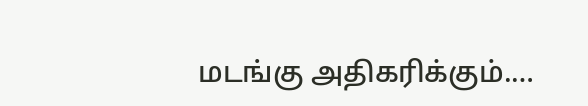மடங்கு அதிகரிக்கும்.…